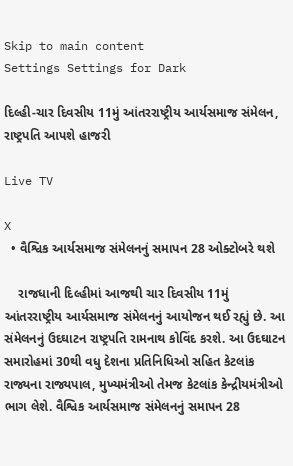Skip to main content
Settings Settings for Dark

દિલ્હી-ચાર દિવસીય 11મું આંતરરાષ્ટ્રીય આર્યસમાજ સંમેલન, રાષ્ટ્રપતિ આપશે હાજરી

Live TV

X
  • વૈશ્વિક આર્યસમાજ સંમેલનનું સમાપન 28 ઓક્ટોબરે થશે

    રાજધાની દિલ્હીમાં આજથી ચાર દિવસીય 11મું આંતરરાષ્ટ્રીય આર્યસમાજ સંમેલનનું આયોજન થઈ રહ્યું છે. આ સંમેલનનું ઉદઘાટન રાષ્ટ્રપતિ રામનાથ કોવિંદ કરશે. આ ઉદઘાટન સમારોહમાં 30થી વધુ દેશના પ્રતિનિધિઓ સહિત કેટલાંક રાજ્યના રાજ્યપાલ, મુખ્યમંત્રીઓ તેમજ કેટલાંક કેન્દ્રીયમંત્રીઓ ભાગ લેશે. વૈશ્વિક આર્યસમાજ સંમેલનનું સમાપન 28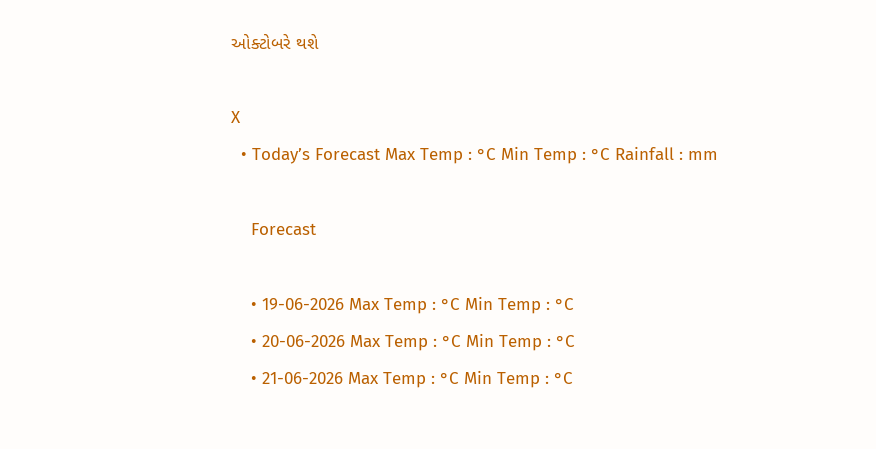ઓક્ટોબરે થશે

X
  • Today’s Forecast Max Temp : °C Min Temp : °C Rainfall : mm

    Forecast

    • 19-06-2026 Max Temp : °C Min Temp : °C
    • 20-06-2026 Max Temp : °C Min Temp : °C
    • 21-06-2026 Max Temp : °C Min Temp : °C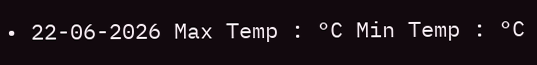• 22-06-2026 Max Temp : °C Min Temp : °C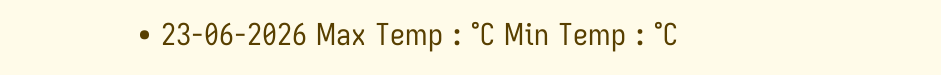• 23-06-2026 Max Temp : °C Min Temp : °C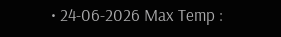• 24-06-2026 Max Temp :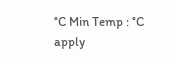°C Min Temp : °C
apply